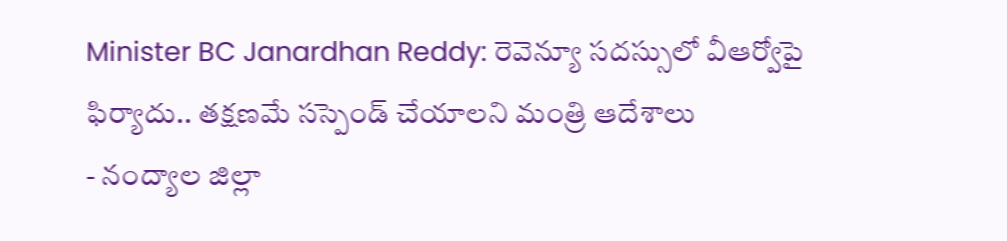Minister BC Janardhan Reddy: రెవెన్యూ సదస్సులో వీఆర్వోపై ఫిర్యాదు.. తక్షణమే సస్పెండ్ చేయాలని మంత్రి ఆదేశాలు
- నంద్యాల జిల్లా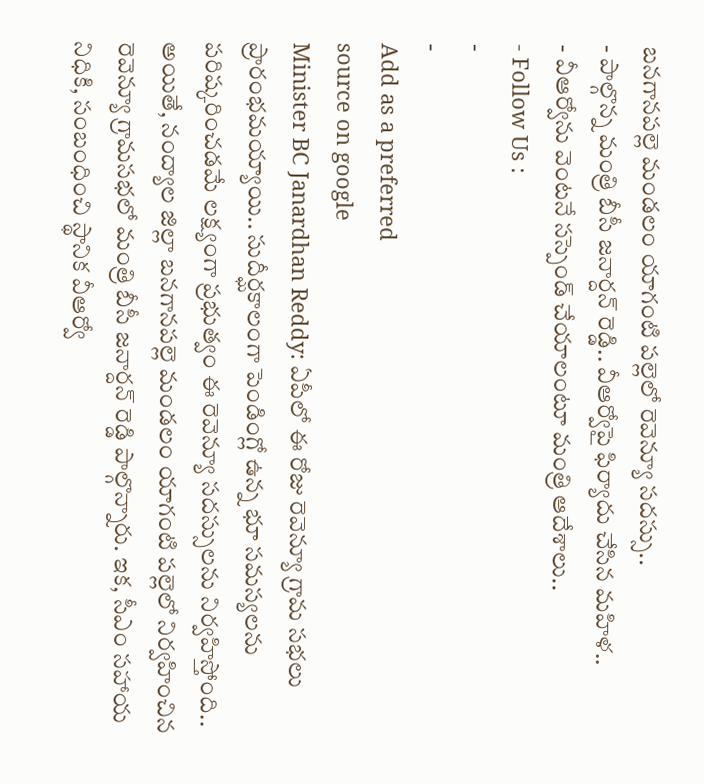బనగానపల్లె మండలం యాగంటి పల్లెలో రెవెన్యూ సదస్సు..
- పాల్గొన్న మంత్రి బీసీ జనార్దన్ రెడ్డి.. వీఆర్వోపై ఫిర్యాదు చేసిన మహిళ..
- వీఆర్వోను వెంటనే సస్పెండ్ చేయాలంటూ మంత్రి ఆదేశాలు..
- Follow Us :
-
-
Add as a preferred
source on google
Minister BC Janardhan Reddy: ఏపీలో ఈ రోజు రెవెన్యూ గ్రామ సభలు ప్రారంభమయ్యాయి.. సుదీర్ఘకాలంగా పెండింగ్లో ఉన్న భూ సమస్యలను పరిష్కరించడమే లక్ష్యంగా ప్రభుత్వం ఈ రెవెన్యూ సదస్సులను నిర్వహిస్తోంది.. అయితే, నంద్యాల జిల్లా బనగానపల్లె మండలం యాగంటి పల్లెలో నిర్వహించిన రెవెన్యూ గ్రామసభలో మంత్రి బీసీ జనార్దన్ రెడ్డి పాల్గొన్నారు. ఇక, సీఎం సహాయ నిధికి, సంబంధించి స్థానిక వీఆర్వో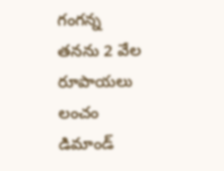గంగన్న తనను 2 వేల రూపాయలు లంచం డిమాండ్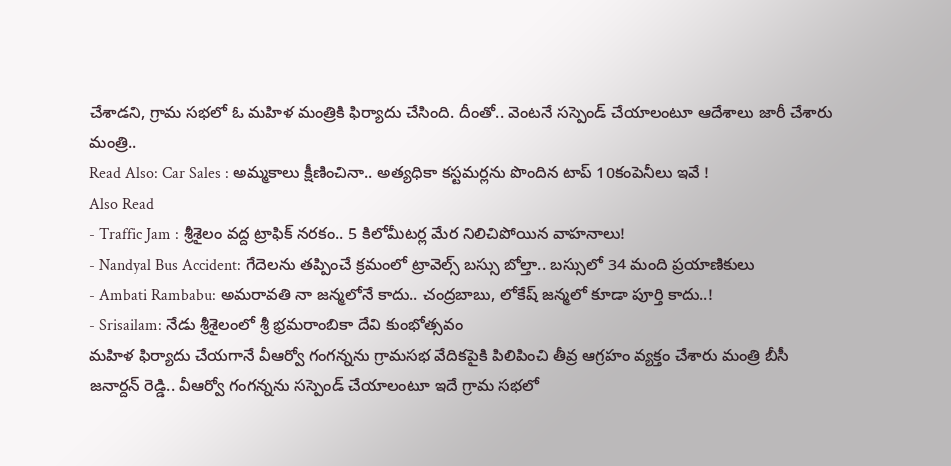చేశాడని, గ్రామ సభలో ఓ మహిళ మంత్రికి ఫిర్యాదు చేసింది. దీంతో.. వెంటనే సస్పెండ్ చేయాలంటూ ఆదేశాలు జారీ చేశారు మంత్రి..
Read Also: Car Sales : అమ్మకాలు క్షీణించినా.. అత్యధికా కస్టమర్లను పొందిన టాప్ 10కంపెనీలు ఇవే !
Also Read
- Traffic Jam : శ్రీశైలం వద్ద ట్రాఫిక్ నరకం.. 5 కిలోమీటర్ల మేర నిలిచిపోయిన వాహనాలు!
- Nandyal Bus Accident: గేదెలను తప్పించే క్రమంలో ట్రావెల్స్ బస్సు బోల్తా.. బస్సులో 34 మంది ప్రయాణికులు
- Ambati Rambabu: అమరావతి నా జన్మలోనే కాదు.. చంద్రబాబు, లోకేష్ జన్మలో కూడా పూర్తి కాదు..!
- Srisailam: నేడు శ్రీశైలంలో శ్రీ భ్రమరాంబికా దేవి కుంభోత్సవం
మహిళ ఫిర్యాదు చేయగానే వీఆర్వో గంగన్నను గ్రామసభ వేదికపైకి పిలిపించి తీవ్ర ఆగ్రహం వ్యక్తం చేశారు మంత్రి బీసీ జనార్దన్ రెడ్డి.. వీఆర్వో గంగన్నను సస్పెండ్ చేయాలంటూ ఇదే గ్రామ సభలో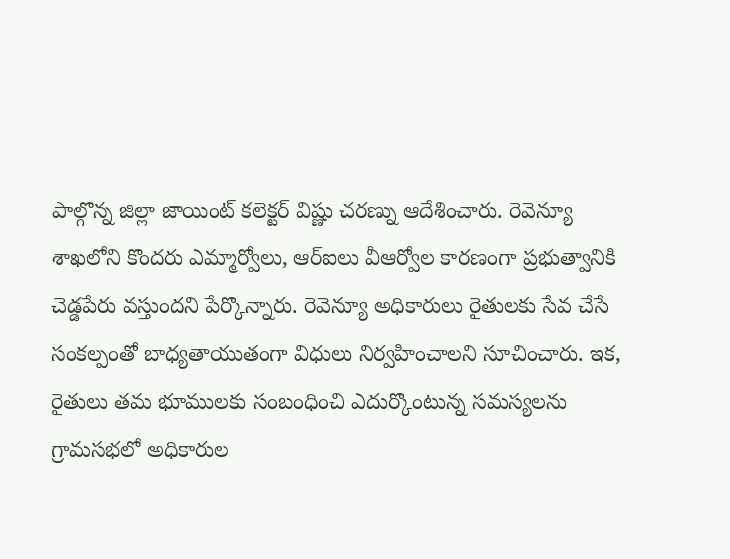పాల్గొన్న జిల్లా జాయింట్ కలెక్టర్ విష్ణు చరణ్ను ఆదేశించారు. రెవెన్యూ శాఖలోని కొందరు ఎమ్మార్వోలు, ఆర్ఐలు వీఆర్వోల కారణంగా ప్రభుత్వానికి చెడ్డపేరు వస్తుందని పేర్కొన్నారు. రెవెన్యూ అధికారులు రైతులకు సేవ చేసే సంకల్పంతో బాధ్యతాయుతంగా విధులు నిర్వహించాలని సూచించారు. ఇక, రైతులు తమ భూములకు సంబంధించి ఎదుర్కొంటున్న సమస్యలను గ్రామసభలో అధికారుల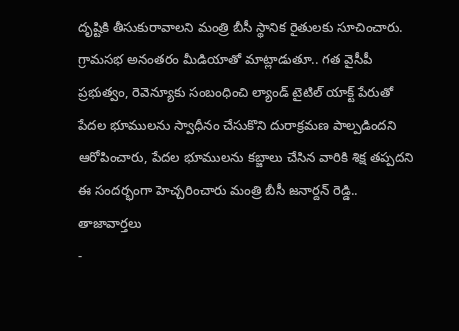దృష్టికి తీసుకురావాలని మంత్రి బీసీ స్థానిక రైతులకు సూచించారు. గ్రామసభ అనంతరం మీడియాతో మాట్లాడుతూ.. గత వైసీపీ ప్రభుత్వం, రెవెన్యూకు సంబంధించి ల్యాండ్ టైటిల్ యాక్ట్ పేరుతో పేదల భూములను స్వాధీనం చేసుకొని దురాక్రమణ పాల్పడిందని ఆరోపించారు, పేదల భూములను కబ్జాలు చేసిన వారికి శిక్ష తప్పదని ఈ సందర్భంగా హెచ్చరించారు మంత్రి బీసీ జనార్దన్ రెడ్డి..
తాజావార్తలు
-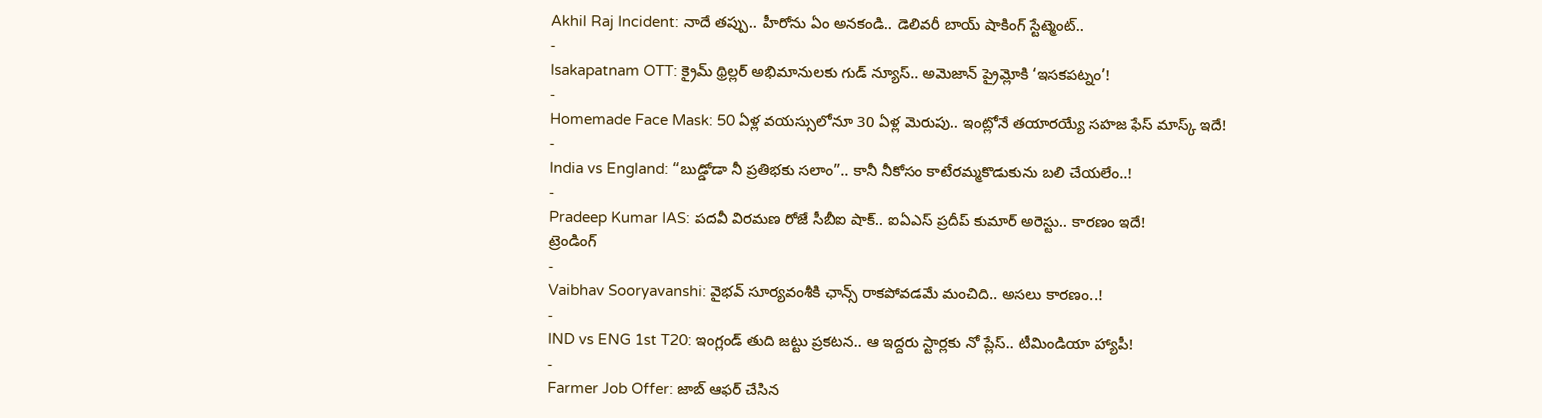Akhil Raj Incident: నాదే తప్పు.. హీరోను ఏం అనకండి.. డెలివరీ బాయ్ షాకింగ్ స్టేట్మెంట్..
-
Isakapatnam OTT: క్రైమ్ థ్రిల్లర్ అభిమానులకు గుడ్ న్యూస్.. అమెజాన్ ప్రైమ్లోకి ‘ఇసకపట్నం’!
-
Homemade Face Mask: 50 ఏళ్ల వయస్సులోనూ 30 ఏళ్ల మెరుపు.. ఇంట్లోనే తయారయ్యే సహజ ఫేస్ మాస్క్ ఇదే!
-
India vs England: “బుడ్డోడా నీ ప్రతిభకు సలాం”.. కానీ నీకోసం కాటేరమ్మకొడుకును బలి చేయలేం..!
-
Pradeep Kumar IAS: పదవీ విరమణ రోజే సీబీఐ షాక్.. ఐఏఎస్ ప్రదీప్ కుమార్ అరెస్టు.. కారణం ఇదే!
ట్రెండింగ్
-
Vaibhav Sooryavanshi: వైభవ్ సూర్యవంశీకి ఛాన్స్ రాకపోవడమే మంచిది.. అసలు కారణం..!
-
IND vs ENG 1st T20: ఇంగ్లండ్ తుది జట్టు ప్రకటన.. ఆ ఇద్దరు స్టార్లకు నో ప్లేస్.. టీమిండియా హ్యాపీ!
-
Farmer Job Offer: జాబ్ ఆఫర్ చేసిన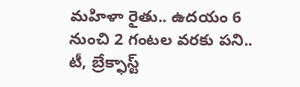మహిళా రైతు.. ఉదయం 6 నుంచి 2 గంటల వరకు పని.. టీ, బ్రేక్ఫాస్ట్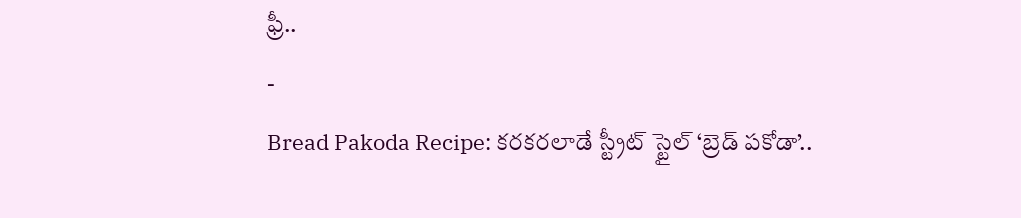ఫ్రీ..
-
Bread Pakoda Recipe: కరకరలాడే స్ట్రీట్ స్టైల్ ‘బ్రెడ్ పకోడా’..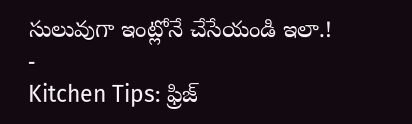సులువుగా ఇంట్లోనే చేసేయండి ఇలా.!
-
Kitchen Tips: ఫ్రిజ్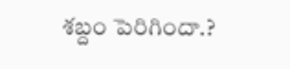శబ్దం పెరిగిందా.?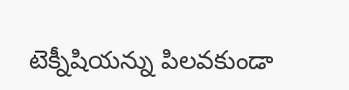టెక్నీషియన్ను పిలవకుండా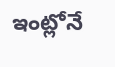ఇంట్లోనే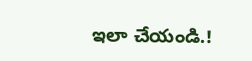ఇలా చేయండి.!